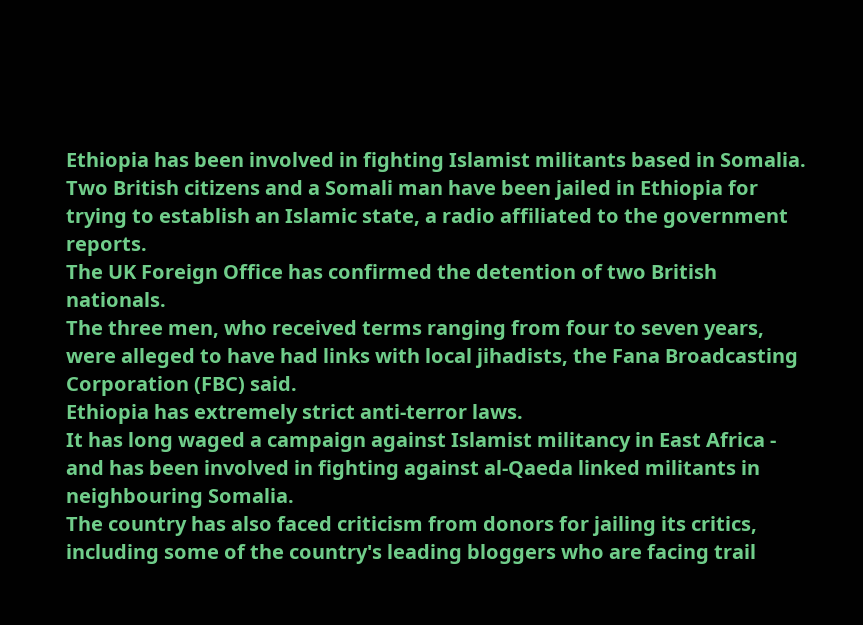Ethiopia has been involved in fighting Islamist militants based in Somalia.
Two British citizens and a Somali man have been jailed in Ethiopia for trying to establish an Islamic state, a radio affiliated to the government reports.
The UK Foreign Office has confirmed the detention of two British nationals.
The three men, who received terms ranging from four to seven years, were alleged to have had links with local jihadists, the Fana Broadcasting Corporation (FBC) said.
Ethiopia has extremely strict anti-terror laws.
It has long waged a campaign against Islamist militancy in East Africa - and has been involved in fighting against al-Qaeda linked militants in neighbouring Somalia.
The country has also faced criticism from donors for jailing its critics, including some of the country's leading bloggers who are facing trail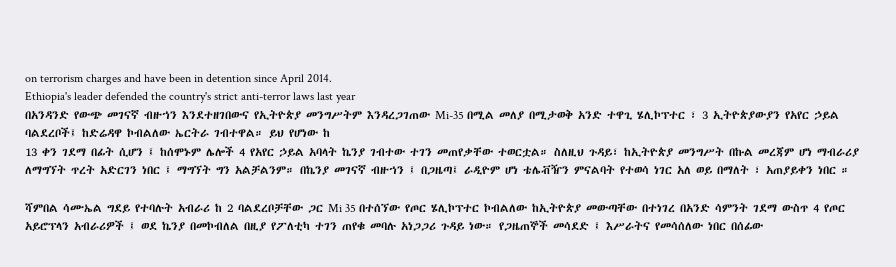on terrorism charges and have been in detention since April 2014.
Ethiopia's leader defended the country's strict anti-terror laws last year
በአንዳንድ የውጭ መገናኛ ብዙኀን እንደተዘገበውና የኢትዮጵያ መንግሥትም እንዳረጋገጠው Mi-35 በሚል መለያ በሚታወቅ አንድ ተዋጊ ሄሊኮፕተር ፣ 3 ኢትዮጵያውያን የአየር ኃይል ባልደረቦች፤ ከድሬዳዋ ኮብልለው ኤርትራ ገብተዋል። ይህ የሆነው ከ
13 ቀን ገደማ በፊት ሲሆን ፤ ከሰሞኑም ሌሎች 4 የአየር ኃይል አባላት ኬንያ ገብተው ተገን መጠየቃቸው ተወርቷል። ስለዚህ ጉዳይ፣ ከኢትዮጵያ መንግሥት በኩል መረጃም ሆነ ማብራሪያ ለማግኘት ጥረት አድርገን ነበር ፤ ማግኘት ግን አልቻልንም። በኬንያ መገናኛ ብዙኀን ፤ በጋዜጣ፤ ራዲዮም ሆነ ቴሌቭዥን ምናልባት የተወሳ ነገር አለ ወይ በማለት ፣ አጠያይቀን ነበር ።

ሻምበል ሳሙኤል ግደይ የተባሉት አብራሪ ከ 2 ባልደረቦቻቸው ጋር Mi 35 በተሰኘው የጦር ሄሊኮፕተር ኮብልለው ከኢትዮጵያ መውጣቸው በተነገረ በአንድ ሳምንት ገደማ ውስጥ 4 የጦር አይሮፕላን አብራሪዎች ፤ ወደ ኬንያ በመኮብለል በዚያ የፖለቲካ ተገን ጠየቁ መባሉ አነጋጋሪ ጉዳይ ነው። የጋዜጠኞች መሳደድ ፤ እሥራትና የመሳሰለው ነበር በሰፊው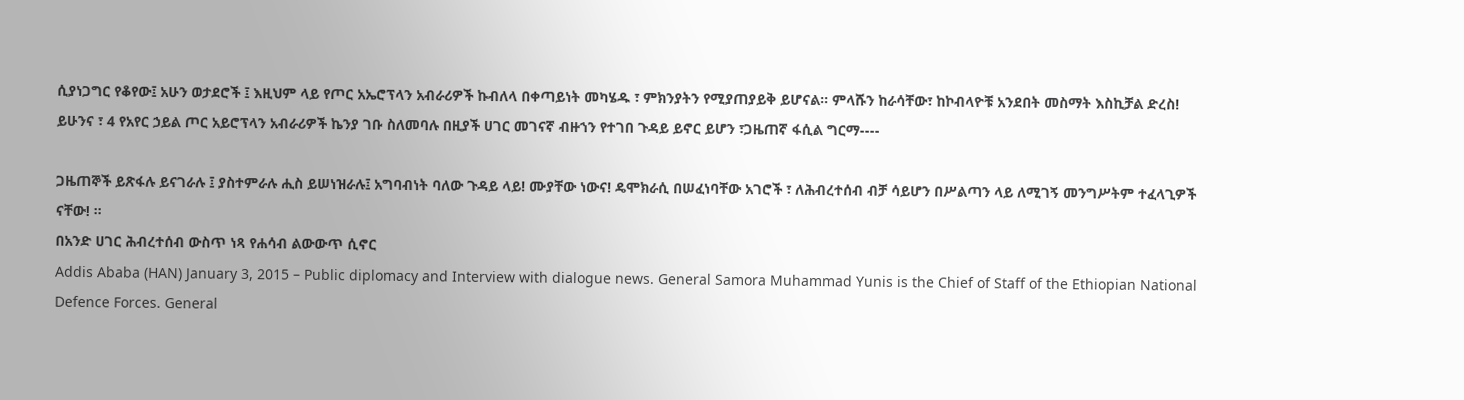ሲያነጋግር የቆየው፤ አሁን ወታደሮች ፤ እዚህም ላይ የጦር አኤሮፕላን አብራሪዎች ኩብለላ በቀጣይነት መካሄዱ ፣ ምክንያትን የሚያጠያይቅ ይሆናል። ምላሹን ከራሳቸው፣ ከኮብላዮቹ አንደበት መስማት እስኪቻል ድረስ! ይሁንና ፣ 4 የአየር ኃይል ጦር አይሮፕላን አብራሪዎች ኬንያ ገቡ ስለመባሉ በዚያች ሀገር መገናኛ ብዙኀን የተገበ ጉዳይ ይኖር ይሆን ፣ጋዜጠኛ ፋሲል ግርማ----

ጋዜጠኞች ይጽፋሉ ይናገራሉ ፤ ያስተምራሉ ሒስ ይሠነዝራሉ፤ አግባብነት ባለው ጉዳይ ላይ! ሙያቸው ነውና! ዴሞክራሲ በሠፈነባቸው አገሮች ፣ ለሕብረተሰብ ብቻ ሳይሆን በሥልጣን ላይ ለሚገኝ መንግሥትም ተፈላጊዎች ናቸው! ።
በአንድ ሀገር ሕብረተሰብ ውስጥ ነጻ የሐሳብ ልውውጥ ሲኖር
Addis Ababa (HAN) January 3, 2015 – Public diplomacy and Interview with dialogue news. General Samora Muhammad Yunis is the Chief of Staff of the Ethiopian National Defence Forces. General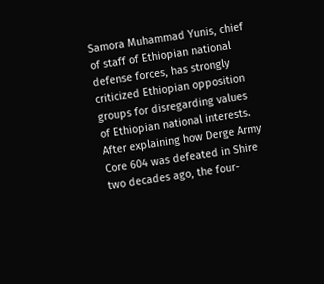Samora Muhammad Yunis, chief of staff of Ethiopian national defense forces, has strongly criticized Ethiopian opposition groups for disregarding values of Ethiopian national interests.
After explaining how Derge Army Core 604 was defeated in Shire two decades ago, the four-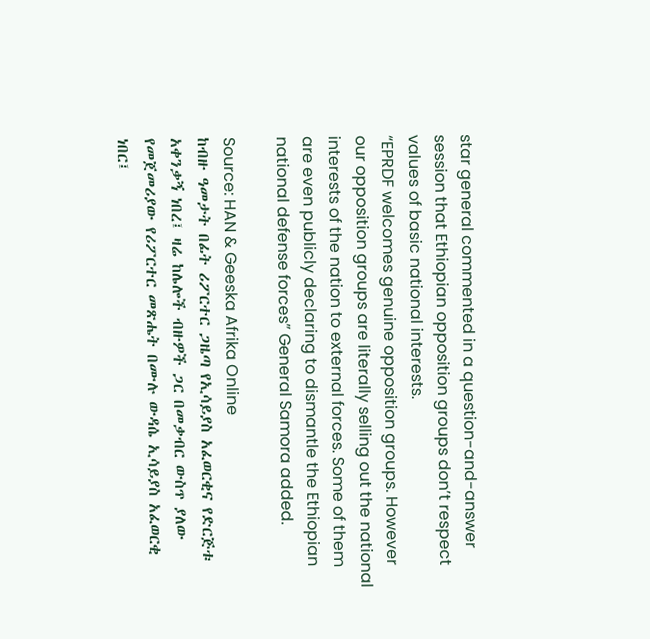star general commented in a question-and-answer session that Ethiopian opposition groups don’t respect values of basic national interests.
“EPRDF welcomes genuine opposition groups. However our opposition groups are literally selling out the national interests of the nation to external forces. Some of them are even publicly declaring to dismantle the Ethiopian national defense forces” General Samora added.

Source: HAN & Geeska Afrika Online
ከብዙ ዓመታት በፊት ሪፖርተር ጋዜጣ የኢሳይያስ አፈወርቂና የድርጅቱ አቀንቃኝ ነበረ፤ ዛሬ ከሌሎች ብዙዎች ጋር በመቃብር ውስጥ ያለው የመጀመሪያው የሪፖርተር መጽሔት በሙሉ ውዳሴ ኢሳይያስ አፈወርቂ ነበር፤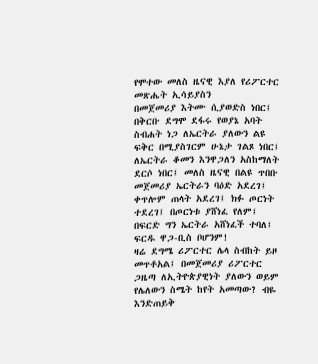የሞተው መለስ ዜናዊ እያለ የሪፖርተር መጽሔት ኢሳይያስን
በመጀመሪያ እትሙ ሲያወድስ ነበር፤ በቅርቡ ደግሞ ደፋሩ የወያኔ አባት ስብሐት ነጋ ለኤርትራ ያለውን ልዩ ፍቅር በሚያስገርም ሁኔታ ገልጾ ነበር፤ ለኤርትራ ቆመን እንዋጋለን አስከማለት ደርሶ ነበር፤ መለስ ዜናዊ በልዩ ጥበቡ መጀመሪያ ኤርትራን ባዕድ አደረገ፤ ቀጥሎም ጠላት አደረገ፤ ክፉ ጦርነት ተደረገ፤ በጦርነቱ ያሸነፈ የለም፤ በፍርድ ግን ኤርትራ አሸነፈች ተባለ፤ ፍርዱ ዋጋ-ቢስ ቦሆንም!
ዛሬ ደግሜ ሪፖርተር ሌላ ስብከት ይዞ መጥቶአል፤ በመጀመሪያ ሪፖርተር ጋዜጣ ለኢትዮጵያዊነት ያለውን ወይም የሌለውን ስሜት ከየት አመጣው? ብዬ እንድጠይቅ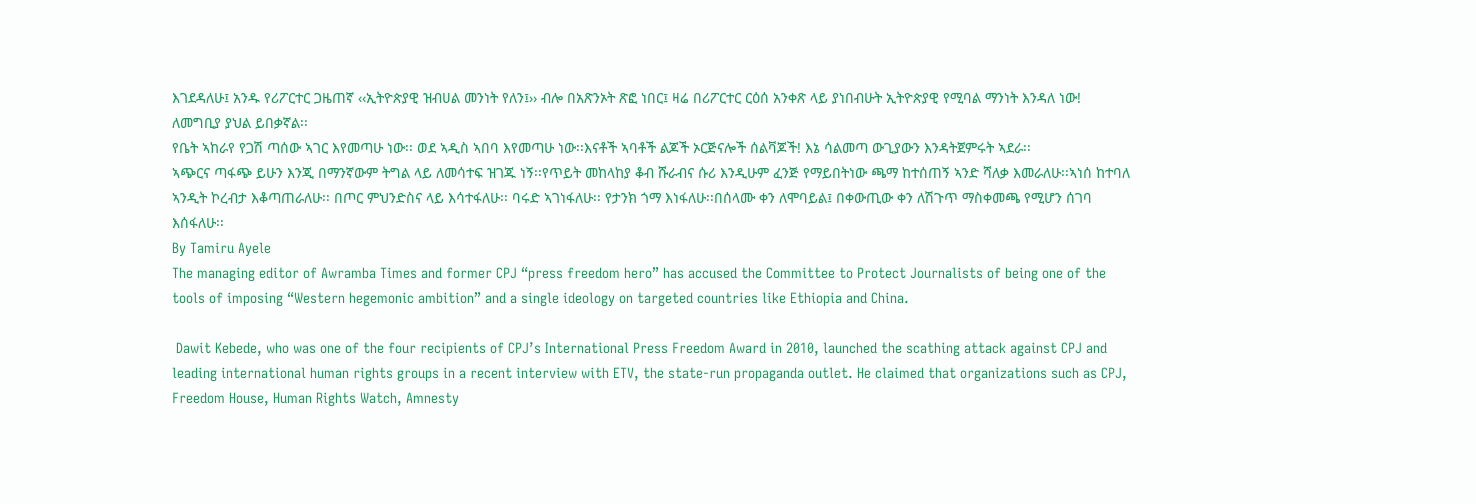እገደዳለሁ፤ አንዱ የሪፖርተር ጋዜጠኛ ‹‹ኢትዮጵያዊ ዝብሀል መንነት የለን፤›› ብሎ በአጽንኦት ጽፎ ነበር፤ ዛሬ በሪፖርተር ርዕሰ አንቀጽ ላይ ያነበብሁት ኢትዮጵያዊ የሚባል ማንነት እንዳለ ነው! ለመግቢያ ያህል ይበቃኛል፡፡
የቤት ኣከራየ የጋሽ ጣሰው ኣገር እየመጣሁ ነው፡፡ ወደ ኣዲስ ኣበባ እየመጣሁ ነው፡፡እናቶች ኣባቶች ልጆች ኦርጅናሎች ሰልቫጆች! እኔ ሳልመጣ ውጊያውን እንዳትጀምሩት ኣደራ፡፡
ኣጭርና ጣፋጭ ይሁን እንጂ በማንኛውም ትግል ላይ ለመሳተፍ ዝገጁ ነኝ፡፡የጥይት መከላከያ ቆብ ሹራብና ሱሪ እንዲሁም ፈንጅ የማይበትነው ጫማ ከተሰጠኝ ኣንድ ሻለቃ እመራለሁ፡፡ኣነሰ ከተባለ ኣንዲት ኮረብታ እቆጣጠራለሁ፡፡ በጦር ምህንድስና ላይ እሳተፋለሁ፡፡ ባሩድ ኣገነፋለሁ፡፡ የታንክ ጎማ እነፋለሁ፡፡በሰላሙ ቀን ለሞባይል፤ በቀውጢው ቀን ለሽጉጥ ማስቀመጫ የሚሆን ሰገባ እሰፋለሁ፡፡
By Tamiru Ayele
The managing editor of Awramba Times and former CPJ “press freedom hero” has accused the Committee to Protect Journalists of being one of the tools of imposing “Western hegemonic ambition” and a single ideology on targeted countries like Ethiopia and China.

 Dawit Kebede, who was one of the four recipients of CPJ’s International Press Freedom Award in 2010, launched the scathing attack against CPJ and leading international human rights groups in a recent interview with ETV, the state-run propaganda outlet. He claimed that organizations such as CPJ, Freedom House, Human Rights Watch, Amnesty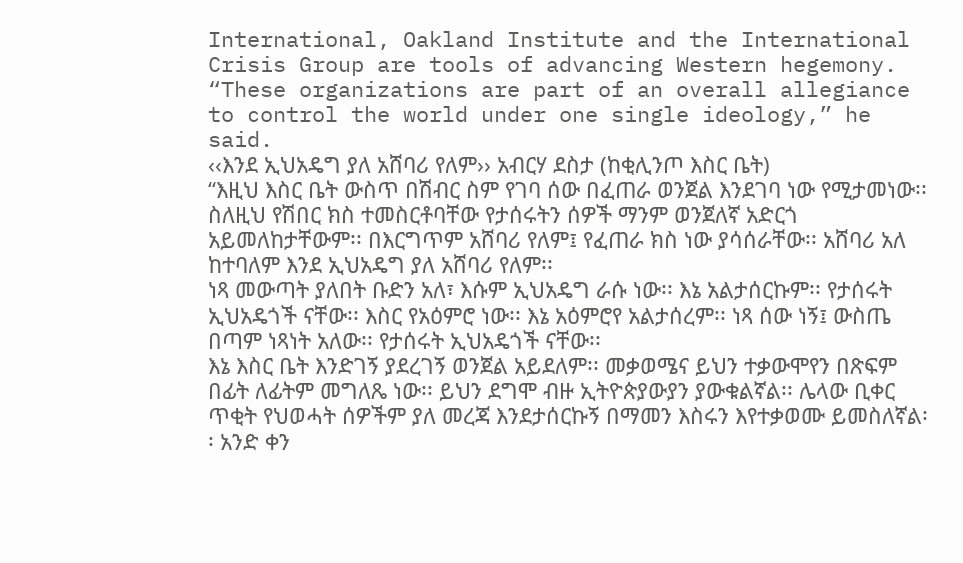International, Oakland Institute and the International Crisis Group are tools of advancing Western hegemony. “These organizations are part of an overall allegiance to control the world under one single ideology,” he said.
‹‹እንደ ኢህአዴግ ያለ አሸባሪ የለም›› አብርሃ ደስታ (ከቂሊንጦ እስር ቤት)
“እዚህ እስር ቤት ውስጥ በሽብር ስም የገባ ሰው በፈጠራ ወንጀል እንደገባ ነው የሚታመነው፡፡ ስለዚህ የሽበር ክስ ተመስርቶባቸው የታሰሩትን ሰዎች ማንም ወንጀለኛ አድርጎ አይመለከታቸውም፡፡ በእርግጥም አሸባሪ የለም፤ የፈጠራ ክስ ነው ያሳሰራቸው፡፡ አሸባሪ አለ ከተባለም እንደ ኢህአዴግ ያለ አሸባሪ የለም፡፡
ነጻ መውጣት ያለበት ቡድን አለ፣ እሱም ኢህአዴግ ራሱ ነው፡፡ እኔ አልታሰርኩም፡፡ የታሰሩት ኢህአዴጎች ናቸው፡፡ እስር የአዕምሮ ነው፡፡ እኔ አዕምሮየ አልታሰረም፡፡ ነጻ ሰው ነኝ፤ ውስጤ በጣም ነጻነት አለው፡፡ የታሰሩት ኢህአዴጎች ናቸው፡፡
እኔ እስር ቤት እንድገኝ ያደረገኝ ወንጀል አይደለም፡፡ መቃወሜና ይህን ተቃውሞየን በጽፍም በፊት ለፊትም መግለጼ ነው፡፡ ይህን ደግሞ ብዙ ኢትዮጵያውያን ያውቁልኛል፡፡ ሌላው ቢቀር ጥቂት የህወሓት ሰዎችም ያለ መረጃ እንደታሰርኩኝ በማመን እስሩን እየተቃወሙ ይመስለኛል፡፡ አንድ ቀን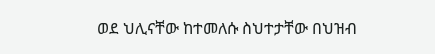ወደ ህሊናቸው ከተመለሱ ስህተታቸው በህዝብ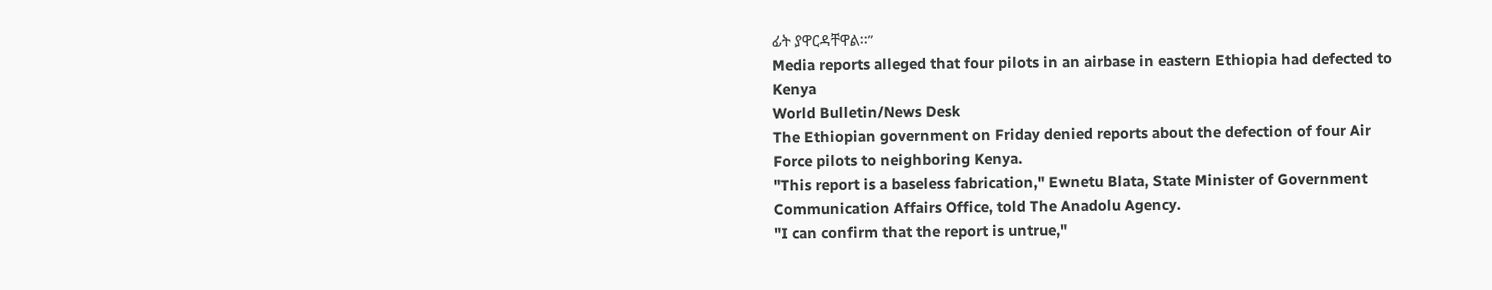ፊት ያዋርዳቸዋል፡፡”
Media reports alleged that four pilots in an airbase in eastern Ethiopia had defected to Kenya
World Bulletin/News Desk
The Ethiopian government on Friday denied reports about the defection of four Air Force pilots to neighboring Kenya.
"This report is a baseless fabrication," Ewnetu Blata, State Minister of Government Communication Affairs Office, told The Anadolu Agency.
"I can confirm that the report is untrue,"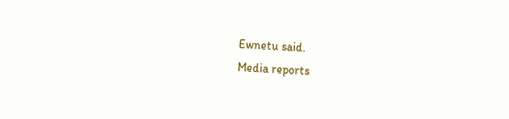Ewnetu said.
Media reports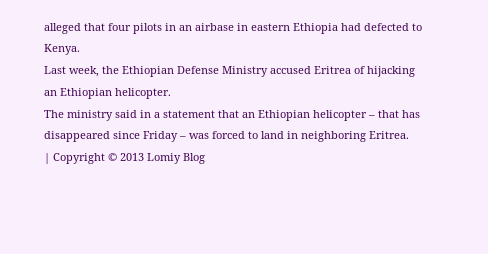alleged that four pilots in an airbase in eastern Ethiopia had defected to Kenya.
Last week, the Ethiopian Defense Ministry accused Eritrea of hijacking an Ethiopian helicopter.
The ministry said in a statement that an Ethiopian helicopter – that has disappeared since Friday – was forced to land in neighboring Eritrea.
| Copyright © 2013 Lomiy Blog